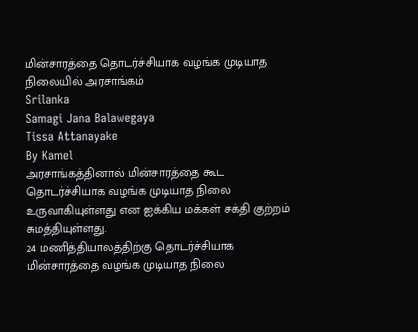மின்சாரத்தை தொடர்ச்சியாக வழங்க முடியாத நிலையில் அரசாங்கம்
Srilanka
Samagi Jana Balawegaya
Tissa Attanayake
By Kamel
அரசாங்கத்தினால் மின்சாரத்தை கூட தொடர்ச்சியாக வழங்க முடியாத நிலை உருவாகியுள்ளது என ஐக்கிய மக்கள் சக்தி குற்றம் சுமத்தியுள்ளது.
24 மணித்தியாலத்திற்கு தொடர்ச்சியாக மின்சாரத்தை வழங்க முடியாத நிலை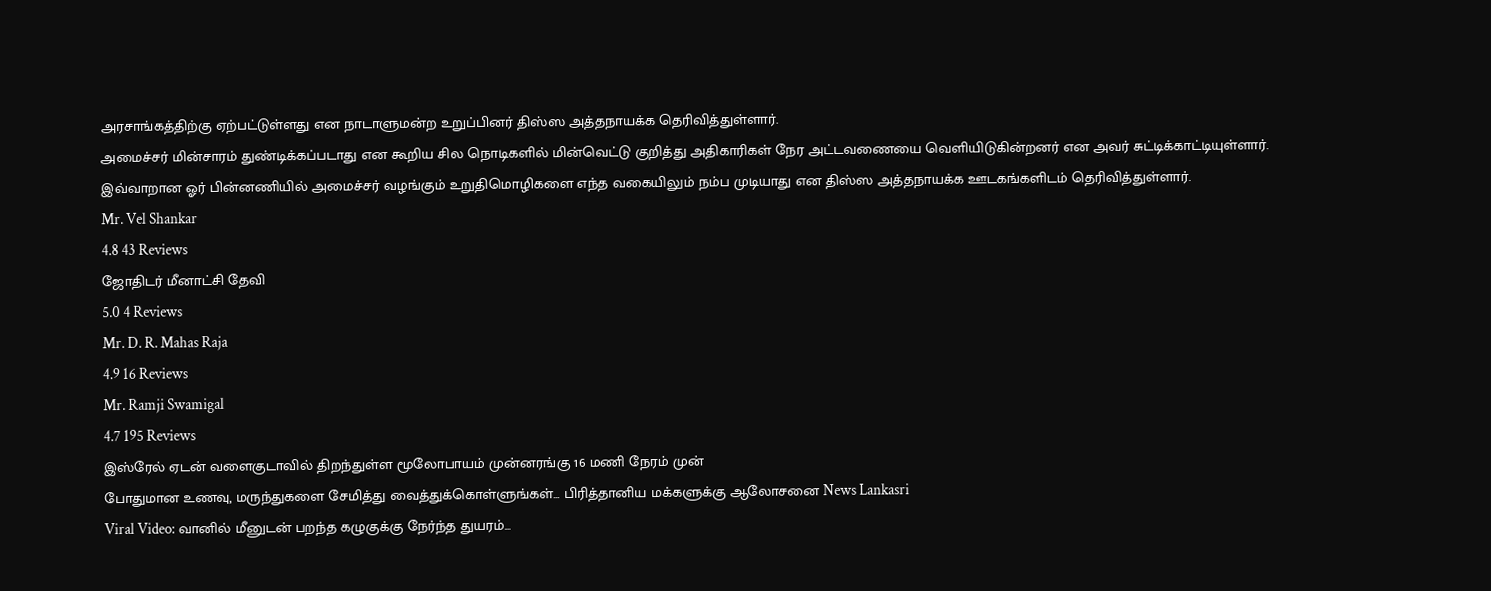அரசாங்கத்திற்கு ஏற்பட்டுள்ளது என நாடாளுமன்ற உறுப்பினர் திஸ்ஸ அத்தநாயக்க தெரிவித்துள்ளார்.
அமைச்சர் மின்சாரம் துண்டிக்கப்படாது என கூறிய சில நொடிகளில் மின்வெட்டு குறித்து அதிகாரிகள் நேர அட்டவணையை வெளியிடுகின்றனர் என அவர் சுட்டிக்காட்டியுள்ளார்.
இவ்வாறான ஓர் பின்னணியில் அமைச்சர் வழங்கும் உறுதிமொழிகளை எந்த வகையிலும் நம்ப முடியாது என திஸ்ஸ அத்தநாயக்க ஊடகங்களிடம் தெரிவித்துள்ளார்.
Mr. Vel Shankar
4.8 43 Reviews
ஜோதிடர் மீனாட்சி தேவி
5.0 4 Reviews
Mr. D. R. Mahas Raja
4.9 16 Reviews
Mr. Ramji Swamigal
4.7 195 Reviews
இஸ்ரேல் ஏடன் வளைகுடாவில் திறந்துள்ள மூலோபாயம் முன்னரங்கு 16 மணி நேரம் முன்
போதுமான உணவு, மருந்துகளை சேமித்து வைத்துக்கொள்ளுங்கள்... பிரித்தானிய மக்களுக்கு ஆலோசனை News Lankasri
Viral Video: வானில் மீனுடன் பறந்த கழுகுக்கு நேர்ந்த துயரம்...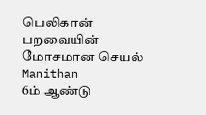பெலிகான் பறவையின் மோசமான செயல் Manithan
6ம் ஆண்டு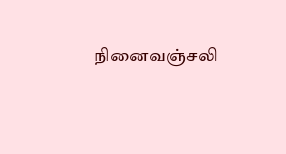நினைவஞ்சலி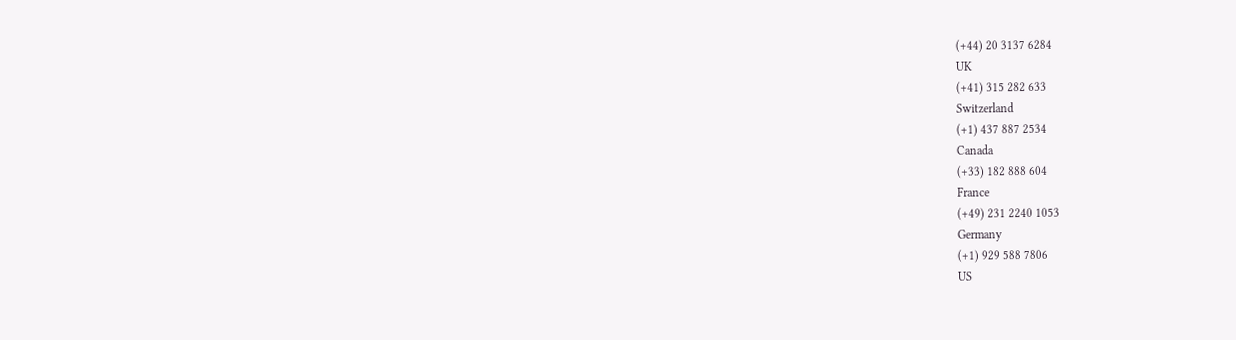(+44) 20 3137 6284
UK
(+41) 315 282 633
Switzerland
(+1) 437 887 2534
Canada
(+33) 182 888 604
France
(+49) 231 2240 1053
Germany
(+1) 929 588 7806
US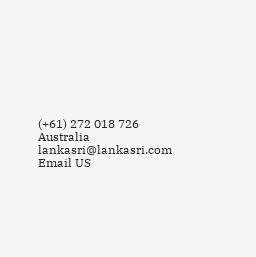(+61) 272 018 726
Australia
lankasri@lankasri.com
Email US